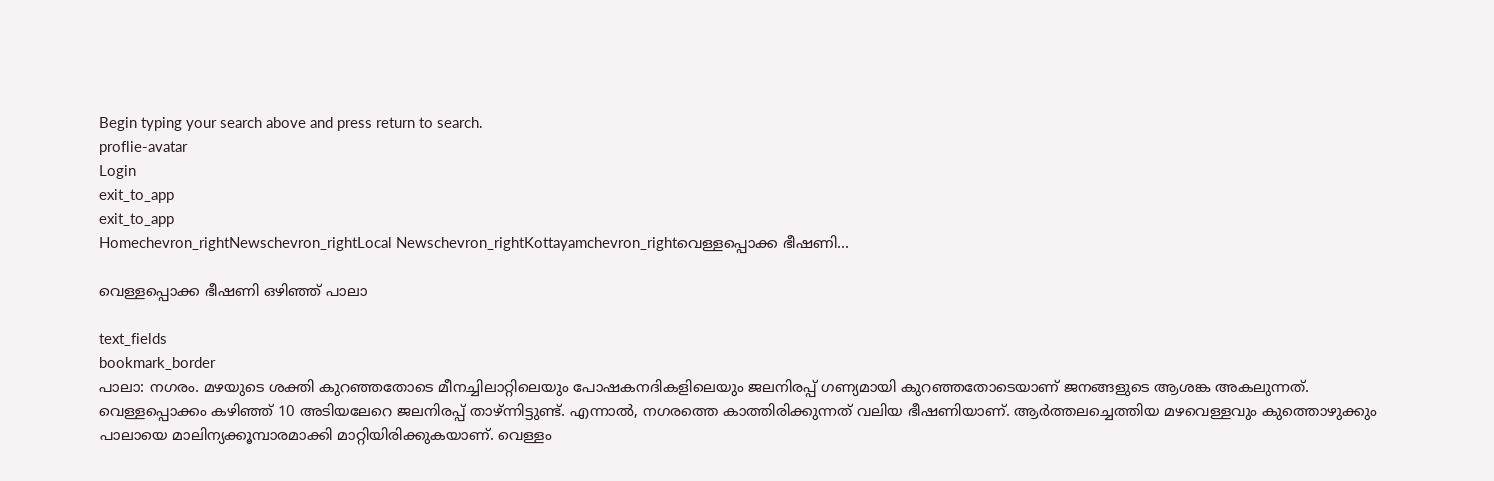Begin typing your search above and press return to search.
proflie-avatar
Login
exit_to_app
exit_to_app
Homechevron_rightNewschevron_rightLocal Newschevron_rightKottayamchevron_rightവെള്ളപ്പൊക്ക ഭീഷണി...

വെള്ളപ്പൊക്ക ഭീഷണി ഒഴിഞ്ഞ് പാലാ

text_fields
bookmark_border
പാലാ: നഗരം. മഴയുടെ ശക്തി കുറഞ്ഞതോടെ മീനച്ചിലാറ്റിലെയും പോഷകനദികളിലെയും ജലനിരപ്പ് ഗണ്യമായി കുറഞ്ഞതോടെയാണ് ജനങ്ങളുടെ ആശങ്ക അകലുന്നത്. വെള്ളപ്പൊക്കം കഴിഞ്ഞ് 10 അടിയലേറെ ജലനിരപ്പ് താഴ്ന്നിട്ടുണ്ട്. എന്നാല്‍, നഗരത്തെ കാത്തിരിക്കുന്നത് വലിയ ഭീഷണിയാണ്. ആര്‍ത്തലച്ചെത്തിയ മഴവെള്ളവും കുത്തൊഴുക്കും പാലായെ മാലിന്യക്കൂമ്പാരമാക്കി മാറ്റിയിരിക്കുകയാണ്. വെള്ളം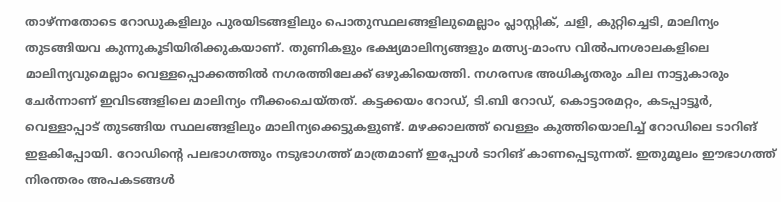താഴ്ന്നതോടെ റോഡുകളിലും പുരയിടങ്ങളിലും പൊതുസ്ഥലങ്ങളിലുമെല്ലാം പ്ലാസ്റ്റിക്, ചളി, കുറ്റിച്ചെടി, മാലിന്യം തുടങ്ങിയവ കുന്നുകൂടിയിരിക്കുകയാണ്. തുണികളും ഭക്ഷ്യമാലിന്യങ്ങളും മത്സ്യ-മാംസ വിൽപനശാലകളിലെ മാലിന്യവുമെല്ലാം വെള്ളപ്പൊക്കത്തില്‍ നഗരത്തിലേക്ക് ഒഴുകിയെത്തി. നഗരസഭ അധികൃതരും ചില നാട്ടുകാരും ചേര്‍ന്നാണ് ഇവിടങ്ങളിലെ മാലിന്യം നീക്കംചെയ്തത്. കട്ടക്കയം റോഡ്, ടി.ബി റോഡ്, കൊട്ടാരമറ്റം, കടപ്പാട്ടൂര്‍, വെള്ളാപ്പാട് തുടങ്ങിയ സ്ഥലങ്ങളിലും മാലിന്യക്കെട്ടുകളുണ്ട്. മഴക്കാലത്ത് വെള്ളം കുത്തിയൊലിച്ച് റോഡിലെ ടാറിങ് ഇളകിപ്പോയി. റോഡിന്‍റെ പലഭാഗത്തും നടുഭാഗത്ത് മാത്രമാണ് ഇപ്പോൾ ടാറിങ് കാണപ്പെടുന്നത്. ഇതുമൂലം ഈഭാഗത്ത് നിരന്തരം അപകടങ്ങൾ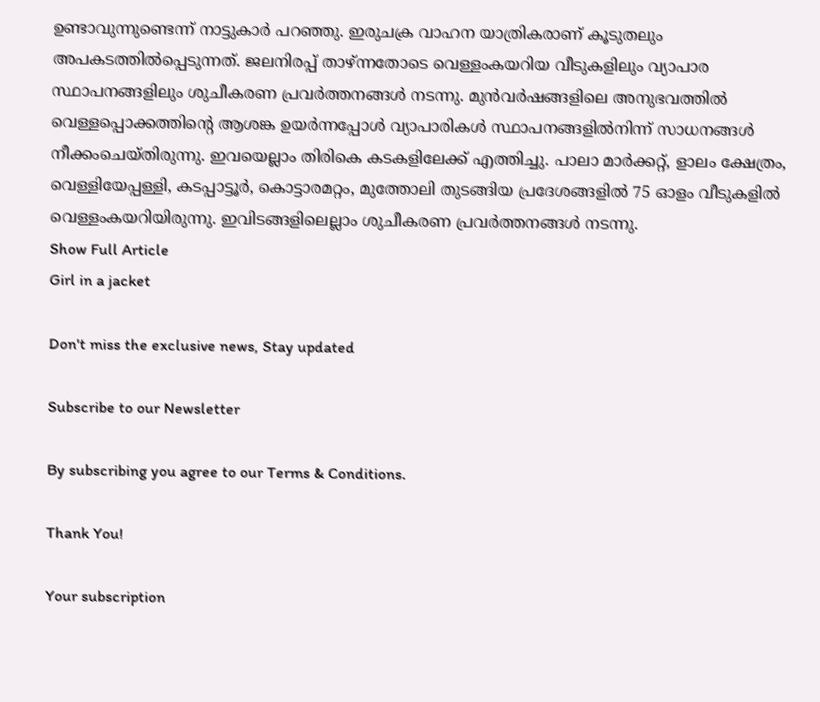ഉണ്ടാവുന്നുണ്ടെന്ന് നാട്ടുകാർ പറഞ്ഞു. ഇരുചക്ര വാഹന യാത്രികരാണ് കൂടുതലും അപകടത്തിൽപ്പെടുന്നത്. ജലനിരപ്പ് താഴ്ന്നതോടെ വെള്ളംകയറിയ വീടുകളിലും വ്യാപാര സ്ഥാപനങ്ങളിലും ശുചീകരണ പ്രവർത്തനങ്ങൾ നടന്നു. മുൻവർഷങ്ങളിലെ അനുഭവത്തിൽ വെള്ളപ്പൊക്കത്തിന്‍റെ ആശങ്ക ഉയർന്നപ്പോൾ വ്യാപാരികൾ സ്ഥാപനങ്ങളിൽനിന്ന് സാധനങ്ങൾ നീക്കംചെയ്തിരുന്നു. ഇവയെല്ലാം തിരികെ കടകളിലേക്ക് എത്തിച്ചു. പാലാ മാർക്കറ്റ്, ളാലം ക്ഷേത്രം, വെള്ളിയേപ്പള്ളി, കടപ്പാട്ടൂർ, കൊട്ടാരമറ്റം, മുത്തോലി തുടങ്ങിയ പ്രദേശങ്ങളിൽ 75 ഓളം വീടുകളിൽ വെള്ളംകയറിയിരുന്നു. ഇവിടങ്ങളിലെല്ലാം ശുചീകരണ പ്രവർത്തനങ്ങൾ നടന്നു.
Show Full Article
Girl in a jacket

Don't miss the exclusive news, Stay updated

Subscribe to our Newsletter

By subscribing you agree to our Terms & Conditions.

Thank You!

Your subscription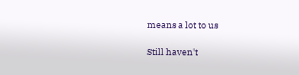means a lot to us

Still haven't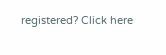registered? Click here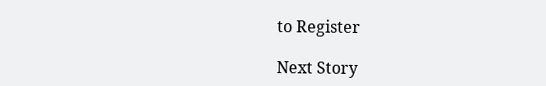to Register

Next Story